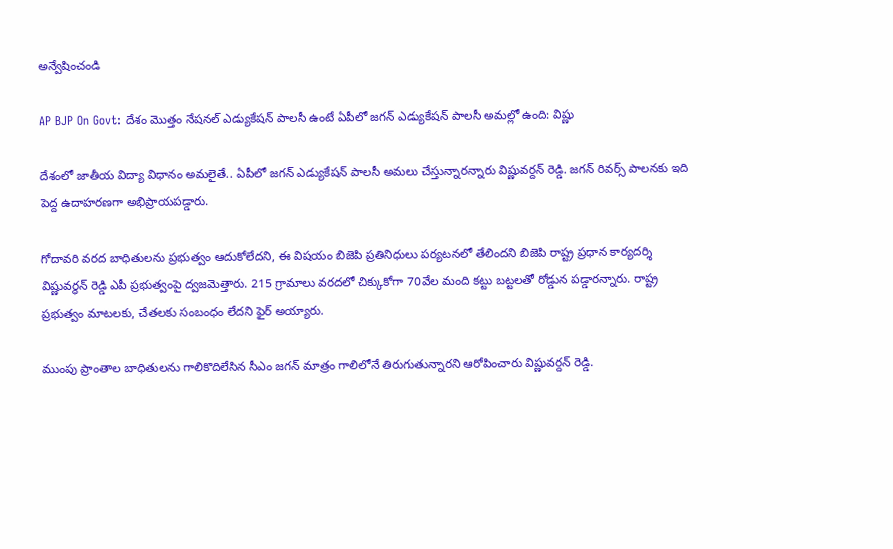అన్వేషించండి

AP BJP On Govt: దేశం మొత్తం నేషనల్‌ ఎడ్యుకేషన్ పాలసీ ఉంటే ఏపీలో జగన్ ఎడ్యుకేషన్ పాలసీ అమల్లో ఉంది: విష్ణు

దేశంలో జాతీయ విద్యా విధానం అమలైతే.. ఏపీలో జగన్ ఎడ్యుకేషన్ పాలసీ అమలు చేస్తున్నారన్నారు విష్ణువర్దన్ రెడ్డి. జగన్ రివర్స్ పాలనకు ఇది పెద్ద ఉదాహరణగా అభిప్రాయపడ్డారు.

గోదావ‌రి వరద బాధితులను ప్రభుత్వం ఆదుకోలేదని, ఈ విష‌యం బిజెపి ప్రతినిధులు పర్యటనలో తేలిందని బిజెపి రాష్ట్ర ప్రధాన కార్యదర్శి విష్ణువర్ధన్ రెడ్డి ఎపీ ప్రభుత్వంపై ద్వజ‌మెత్తారు. 215 గ్రామాలు వరదలో చిక్కుకోగా 70వేల మంది కట్టు బట్టలతో రోడ్డున పడ్డారన్నారు. రాష్ట్ర ప్రభుత్వం మాటలకు, చేతలకు సంబంధం లేదని ఫైర్ అయ్యారు.

ముంపు ప్రాంతాల బాధితులను గాలికొదిలేసిన సీఎం జగన్ మాత్రం గాలిలోనే తిరుగుతున్నారని ఆరోపించారు విష్ణువర్దన్ రెడ్డి.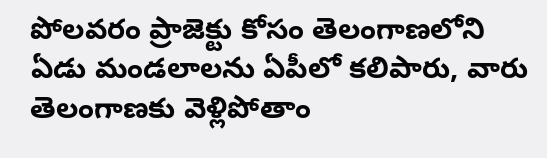పోలవరం ప్రాజెక్టు కోసం తెలంగాణలోని ఏడు మండలాలను ఏపీలో కలిపారు, వారు తెలంగాణకు వెళ్లిపోతాం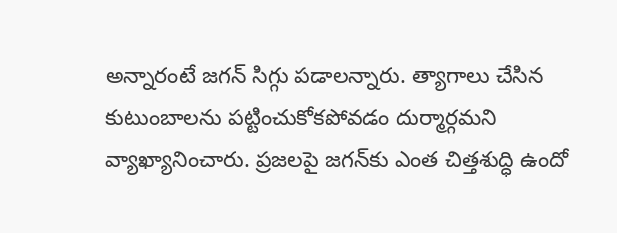అన్నారంటే జగన్ సిగ్గు పడాలన్నారు. త్యాగాలు చేసిన కుటుంబాలను పట్టించుకోకపోవడం దుర్మార్గమ‌ని వ్యాఖ్యానించారు. ప్రజలపై జగన్‌కు ఎంత చిత్తశుద్ధి ఉందో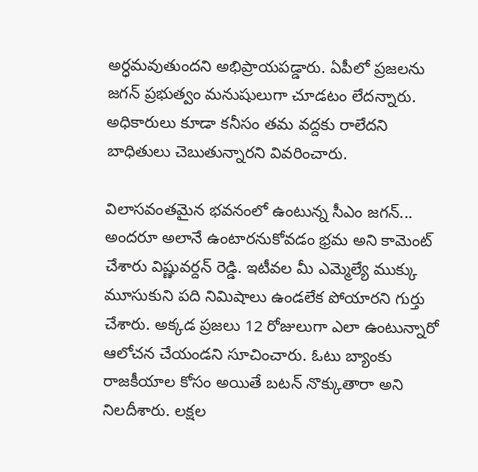అర్ధమవుతుందని అభిప్రాయపడ్డారు. ఏపీలో ప్రజలను జగన్ ప్రభుత్వం మనుషులుగా చూడటం లేదన్నారు. అధికారులు కూడా కనీసం తమ వద్దకు రాలేదని బాధితులు చెబుతున్నారని వివరించారు.

విలాసవంతమైన భవనంలో ఉంటున్న సీఎం జగన్... అందరూ అలానే ఉంటారనుకోవడం భ్రమ అని కామెంట్‌ చేశారు విష్ణువర్దన్ రెడ్డి. ఇటీవల మీ ఎమ్మెల్యే ముక్కు మూసుకుని పది నిమిషాలు ఉండలేక పోయారని గుర్తు చేశారు. అక్కడ ప్రజలు 12 రోజులుగా ఎలా ఉంటున్నారో ఆలోచన చేయండని సూచించారు. ఓటు బ్యాంకు రాజకీయాల కోసం అయితే బటన్ నొక్కుతారా అని నిలదీశారు. లక్షల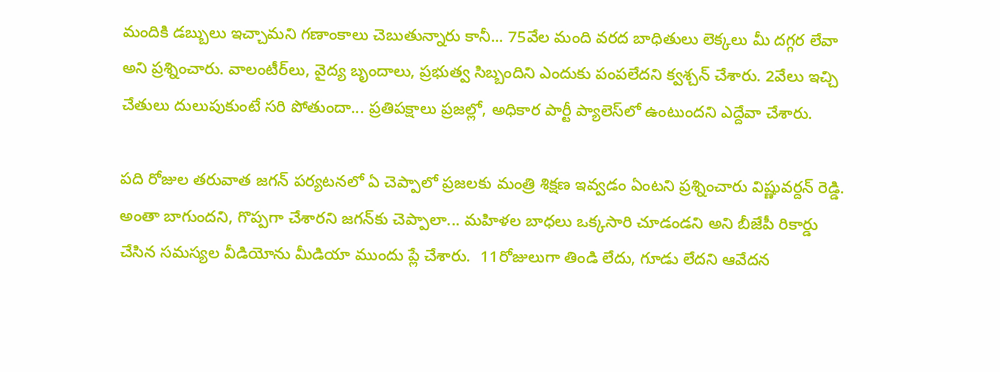మందికి డబ్బులు ఇచ్చామని గణాంకాలు చెబుతున్నారు కానీ... 75వేల మంది వరద బాధితులు లెక్కలు మీ దగ్గర లేవా అని ప్రశ్నించారు. వాలంటీర్‌లు, వైద్య బృందాలు, ప్రభుత్వ సిబ్బందిని ఎందుకు పంపలేదని క్వశ్చన్ చేశారు. 2వేలు ఇచ్చి చేతులు దులుపుకుంటే సరి పోతుందా... ప్రతిపక్షాలు ప్రజల్లో, అధికార పార్టీ ప్యాలెస్‌లో ఉంటుందని ఎద్దేవా చేశారు.

పది రోజుల తరువాత జగన్ పర్యటనలో ఏ చెప్పాలో ప్రజలకు మంత్రి శిక్షణ ఇవ్వడం ఏంటని ప్రశ్నించారు విష్ణువర్దన్ రెడ్డి. అంతా‌ బాగుందని, గొప్పగా చేశారని జగన్‌కు చెప్పాలా... మహిళల బాధలు ఒక్కసారి చూడండని అని బీజేపీ రికార్డు చేసిన సమస్యల వీడియోను మీడియా ముందు ప్లే చేశారు.  11రోజులుగా తిండి లేదు, గూడు లేదని ఆవేదన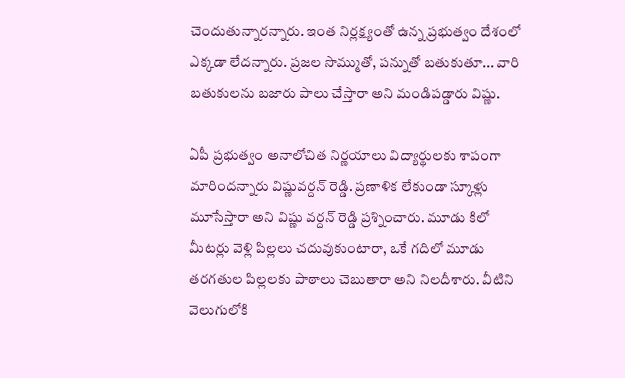చెందుతున్నారన్నారు. ఇంత నిర్లక్ష్యంతో ఉన్న ప్రభుత్వం దేశంలో ఎక్కడా లేదన్నారు. ప్రజల సొమ్ముతో, పన్నుతో బతుకుతూ... వారి బతుకులను బజారు పాలు చేస్తారా అని మండిప‌డ్డారు విష్ణు.

ఏపీ ప్రభుత్వం అనాలోచిత నిర్ణయాలు విద్యార్థులకు శాపంగా మారిందన్నారు విష్ణువర్దన్ రెడ్డి. ప్రణాళిక లేకుండా స్కూళ్లు మూసేస్తారా అని విష్ణు వ‌ర్దన్ రెడ్డి ప్రశ్నించారు. మూడు కిలో మీటర్లు వెళ్లి పిల్లలు చదువుకుంటారా, ఒకే గదిలో మూడు తరగతుల పిల్లలకు పాఠాలు చెబుతారా అని నిలదీశారు. వీటిని వెలుగులోకి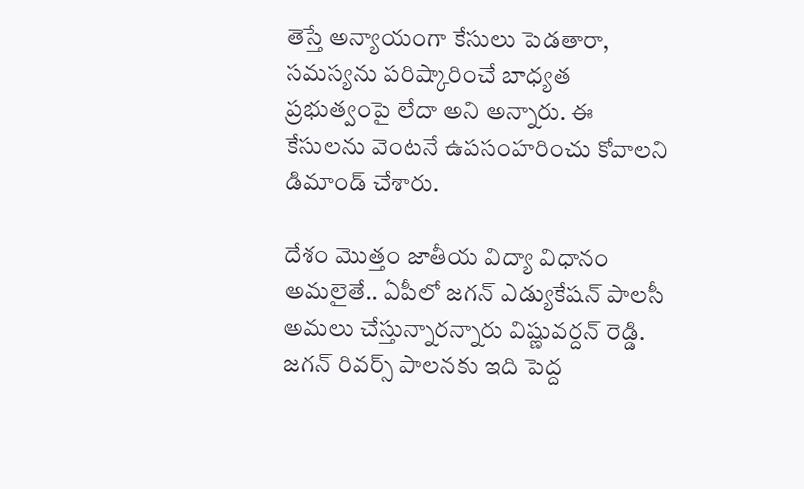తెస్తే అన్యాయంగా కేసులు పెడతారా, సమస్యను పరిష్కారించే బాధ్యత ప్రభుత్వంపై లేదా అని అన్నారు. ఈ కేసులను వెంటనే ఉపసంహరించు కోవాలని డిమాండ్ చేశారు.

దేశం మొత్తం జాతీయ విద్యా విధానం అమలైతే.. ఏపీలో జగన్ ఎడ్యుకేషన్ పాలసీ అమలు చేస్తున్నారన్నారు విష్ణువర్దన్ రెడ్డి. జగన్ రివర్స్ పాలనకు ఇది పెద్ద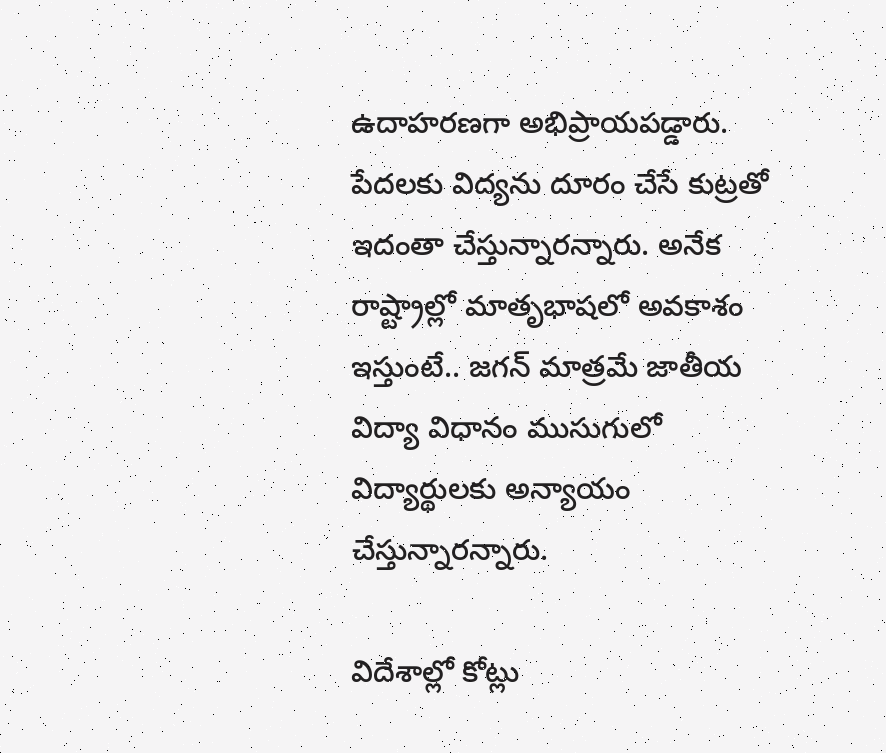ఉదాహరణగా అభిప్రాయపడ్డారు. పేదలకు విద్యను దూరం చేసే కుట్రతో ఇదంతా చేస్తున్నారన్నారు. అనేక రాష్ట్రాల్లో మాతృభాషలో అవకాశం ఇస్తుంటే.. జగన్ మాత్రమే ‌జాతీయ విద్యా విధానం ముసుగులో విద్యార్థులకు అన్యాయం చేస్తున్నారన్నారు.

విదేశాల్లో కోట్లు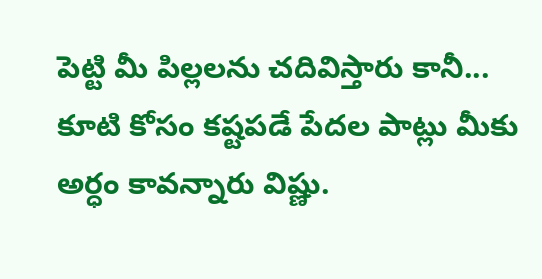పెట్టి మీ పిల్లలను చదివిస్తారు కానీ... కూటి కోసం కష్టపడే పేదల పాట్లు మీకు అర్ధం కావన్నారు విష్ణు.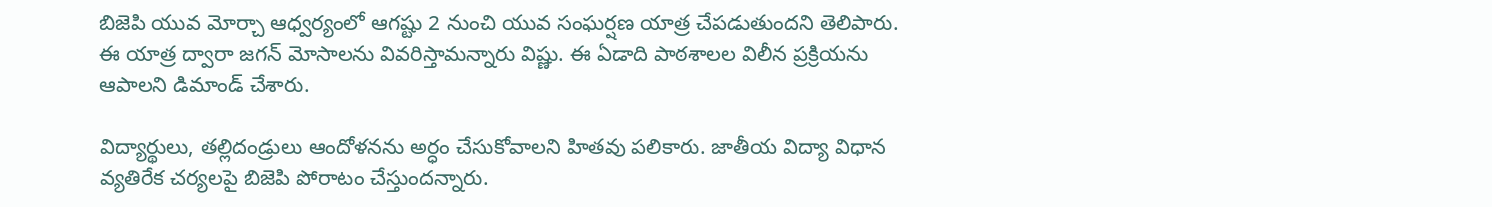బిజెపి యువ మోర్చా ఆధ్వర్యంలో ఆగష్టు 2 నుంచి యువ సంఘర్షణ యాత్ర చేపడుతుందని తెలిపారు. ఈ యాత్ర ద్వారా జగన్ మోసాలను వివరిస్తామన్నారు విష్ణు. ఈ ఏడాది పాఠశాలల విలీన ప్రక్రియను ఆపాలని డిమాండ్ చేశారు.

విద్యార్థులు, తల్లిదండ్రులు ఆందోళనను అర్ధం చేసుకోవాలని హితవు పలికారు. జాతీయ విద్యా విధాన వ్యతిరేక చర్యలపై బిజెపి పోరాటం చేస్తుందన్నారు.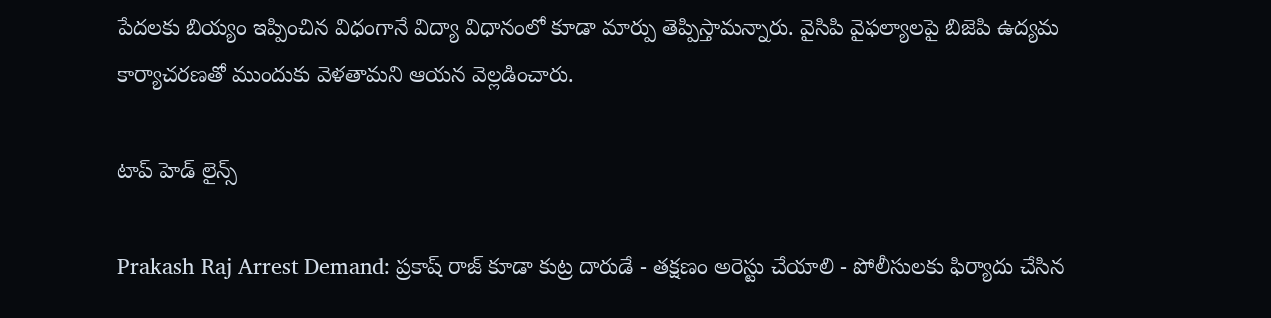పేదలకు బియ్యం ఇప్పించిన విధంగానే విద్యా విధానంలో కూడా మార్పు తెప్పిస్తామన్నారు. వైసిపి వైఫల్యాలపై బిజెపి ఉద్యమ కార్యాచరణతో ముందుకు వెళతామ‌ని ఆయ‌న వెల్లడించారు.

టాప్ హెడ్ లైన్స్

Prakash Raj Arrest Demand: ప్రకాష్ రాజ్ కూడా కుట్ర దారుడే - తక్షణం అరెస్టు చేయాలి - పోలీసులకు ఫిర్యాదు చేసిన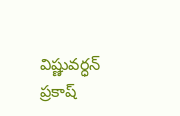విష్ణువర్ధన్
ప్రకాష్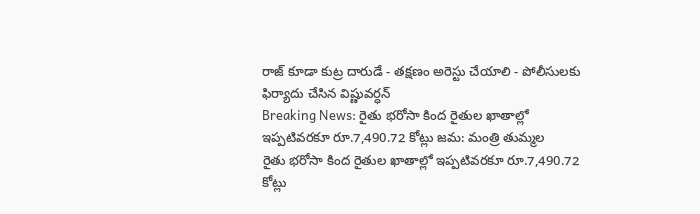రాజ్ కూడా కుట్ర దారుడే - తక్షణం అరెస్టు చేయాలి - పోలీసులకు ఫిర్యాదు చేసిన విష్ణువర్ధన్
Breaking News: రైతు భరోసా కింద రైతుల ఖాతాల్లో ఇప్పటివరకూ రూ.7,490.72 కోట్లు జమ: మంత్రి తుమ్మల
రైతు భరోసా కింద రైతుల ఖాతాల్లో ఇప్పటివరకూ రూ.7,490.72 కోట్లు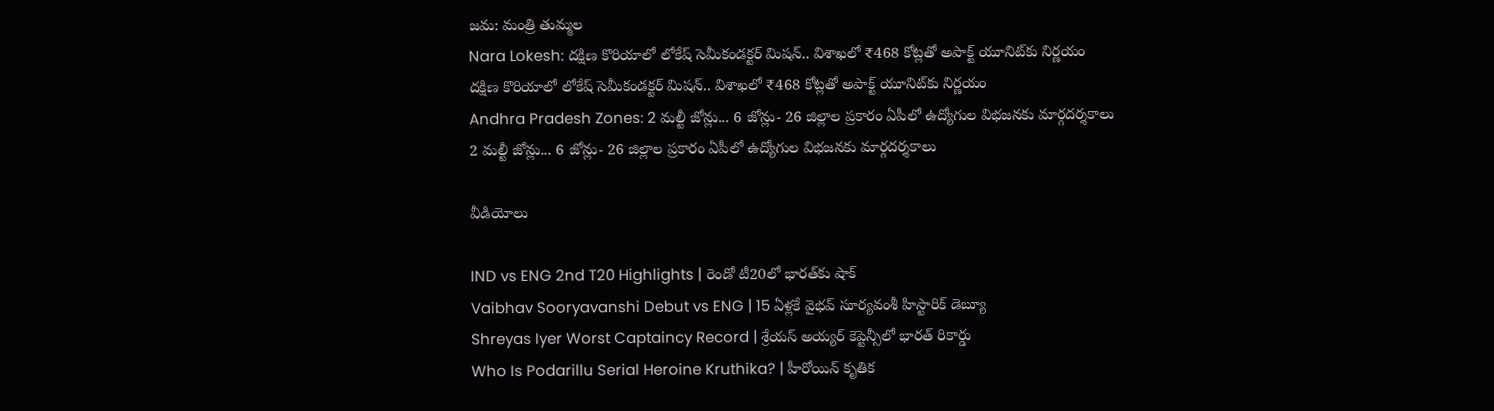జమ: మంత్రి తుమ్మల
Nara Lokesh: దక్షిణ కొరియాలో లోకేష్ సెమీకండక్టర్ మిషన్.. విశాఖలో ₹468 కోట్లతో అపాక్ట్ యూనిట్‌కు నిర్ణయం
దక్షిణ కొరియాలో లోకేష్ సెమీకండక్టర్ మిషన్.. విశాఖలో ₹468 కోట్లతో అపాక్ట్ యూనిట్‌కు నిర్ణయం
Andhra Pradesh Zones: 2 మల్టీ జోన్లు... 6 జోన్లు- 26 జిల్లాల ప్రకారం ఏపీలో ఉద్యోగుల విభజనకు మార్గదర్శకాలు
2 మల్టీ జోన్లు... 6 జోన్లు- 26 జిల్లాల ప్రకారం ఏపీలో ఉద్యోగుల విభజనకు మార్గదర్శకాలు

వీడియోలు

IND vs ENG 2nd T20 Highlights | రెండో టీ20లో భారత్‌కు షాక్
Vaibhav Sooryavanshi Debut vs ENG | 15 ఏళ్లకే వైభవ్ సూర్యవంశీ హిస్టారిక్ డెబ్యూ
Shreyas Iyer Worst Captaincy Record | శ్రేయస్ అయ్యర్ కెప్టెన్సీలో భారత్ రికార్డు
Who Is Podarillu Serial Heroine Kruthika? | హీరోయిన్ కృతిక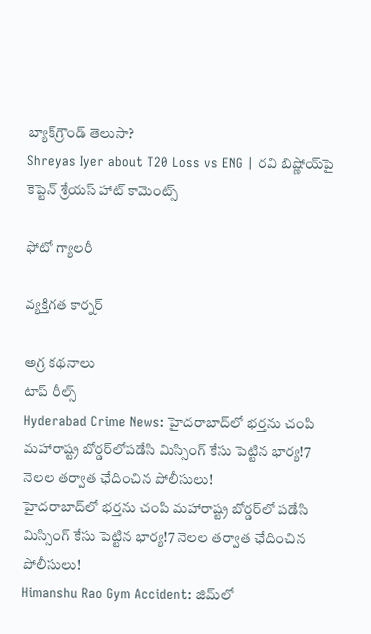బ్యాక్‌గ్రౌండ్ తెలుసా?
Shreyas Iyer about T20 Loss vs ENG | రవి బిష్ణోయ్‌పై కెప్టెన్ శ్రేయస్ హాట్ కామెంట్స్

ఫోటో గ్యాలరీ

వ్యక్తిగత కార్నర్

అగ్ర కథనాలు
టాప్ రీల్స్
Hyderabad Crime News: హైదరాబాద్‌లో భర్తను చంపి మహారాష్ట్ర బోర్డర్‌లోపడేసి మిస్సింగ్ కేసు పెట్టిన భార్య!7 నెలల తర్వాత ఛేదించిన పోలీసులు!
హైదరాబాద్‌లో భర్తను చంపి మహారాష్ట్ర బోర్డర్‌లో పడేసి మిస్సింగ్ కేసు పెట్టిన భార్య!7 నెలల తర్వాత ఛేదించిన పోలీసులు!
Himanshu Rao Gym Accident: జిమ్‌లో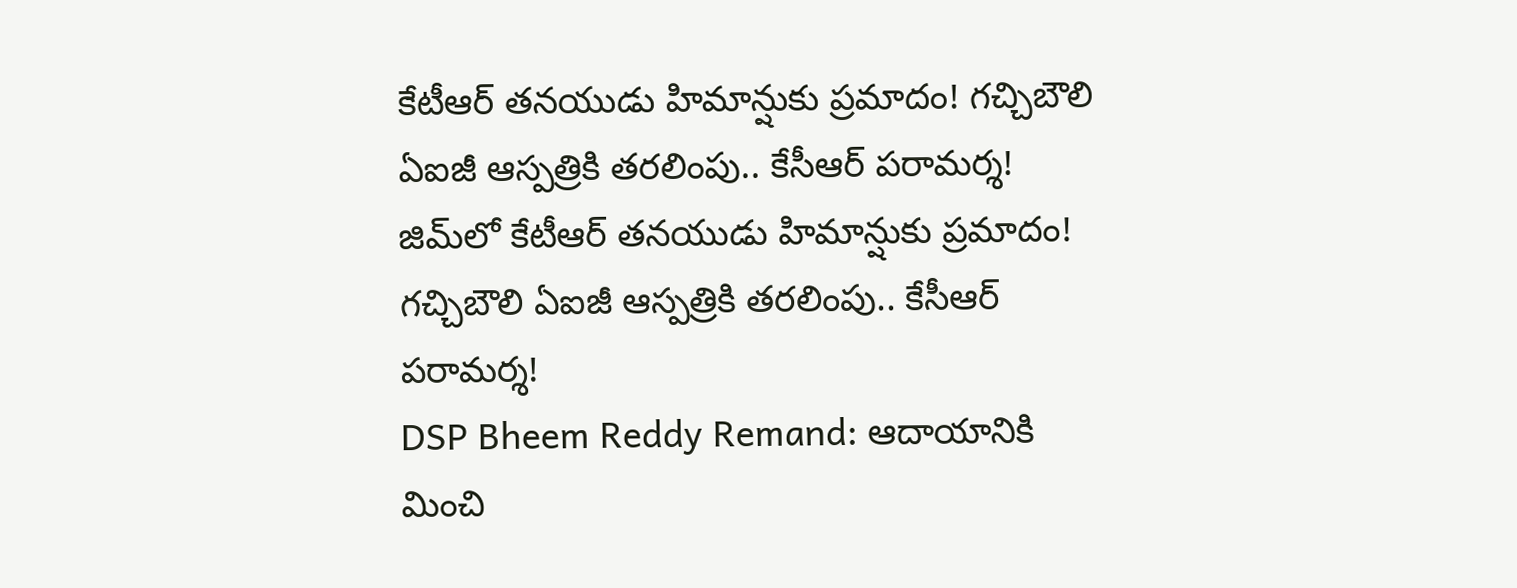కేటీఆర్ తనయుడు హిమాన్షుకు ప్రమాదం! గచ్చిబౌలి ఏఐజీ ఆస్పత్రికి తరలింపు.. కేసీఆర్ పరామర్శ!
జిమ్‌లో కేటీఆర్ తనయుడు హిమాన్షుకు ప్రమాదం! గచ్చిబౌలి ఏఐజీ ఆస్పత్రికి తరలింపు.. కేసీఆర్ పరామర్శ!
DSP Bheem Reddy Remand: ఆదాయానికి మించి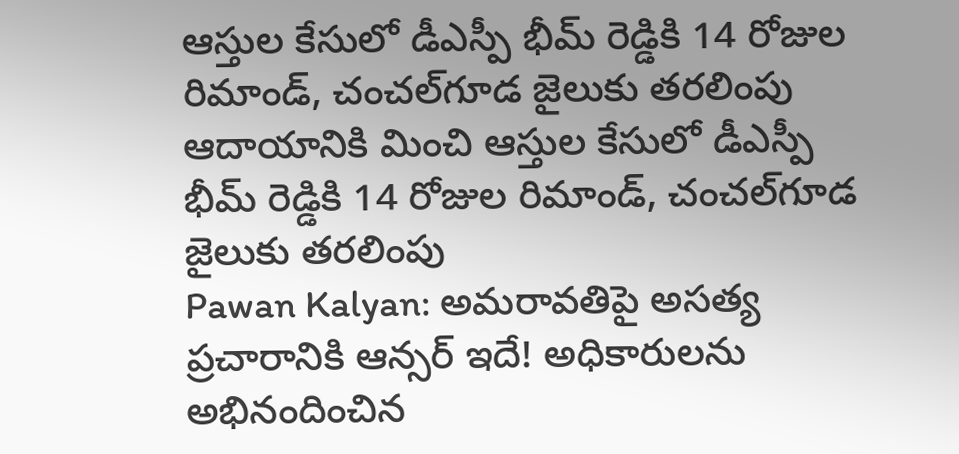ఆస్తుల కేసులో డీఎస్పీ భీమ్ రెడ్డికి 14 రోజుల రిమాండ్‌, చంచల్‌గూడ జైలుకు తరలింపు
ఆదాయానికి మించి ఆస్తుల కేసులో డీఎస్పీ భీమ్ రెడ్డికి 14 రోజుల రిమాండ్‌, చంచల్‌గూడ జైలుకు తరలింపు
Pawan Kalyan: అమరావతిపై అసత్య ప్రచారానికి ఆన్సర్‌ ఇదే! అధికారులను అభినందించిన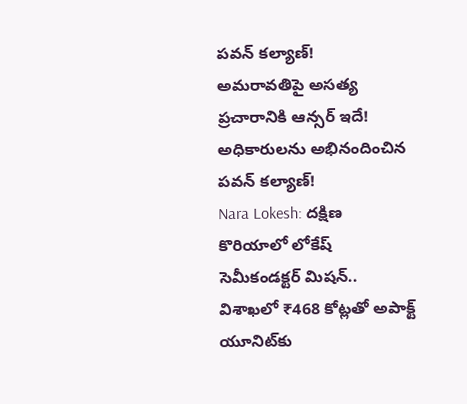పవన్ కల్యాణ్!
అమరావతిపై అసత్య ప్రచారానికి ఆన్సర్‌ ఇదే! అధికారులను అభినందించిన పవన్ కల్యాణ్!
Nara Lokesh: దక్షిణ కొరియాలో లోకేష్ సెమీకండక్టర్ మిషన్.. విశాఖలో ₹468 కోట్లతో అపాక్ట్ యూనిట్‌కు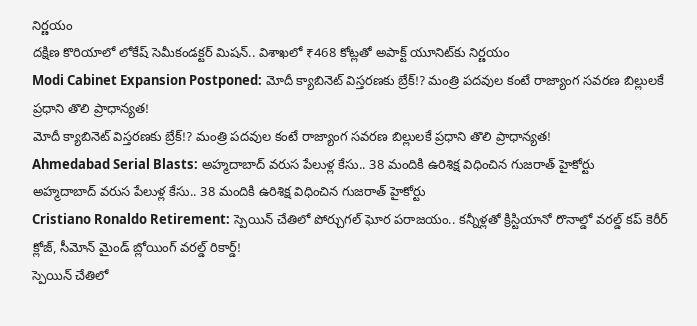నిర్ణయం
దక్షిణ కొరియాలో లోకేష్ సెమీకండక్టర్ మిషన్.. విశాఖలో ₹468 కోట్లతో అపాక్ట్ యూనిట్‌కు నిర్ణయం
Modi Cabinet Expansion Postponed: మోదీ క్యాబినెట్ విస్తరణకు బ్రేక్!? మంత్రి పదవుల కంటే రాజ్యాంగ సవరణ బిల్లులకే ప్రధాని తొలి ప్రాధాన్యత!
మోదీ క్యాబినెట్ విస్తరణకు బ్రేక్!? మంత్రి పదవుల కంటే రాజ్యాంగ సవరణ బిల్లులకే ప్రధాని తొలి ప్రాధాన్యత!
Ahmedabad Serial Blasts: అహ్మదాబాద్ వరుస పేలుళ్ల కేసు.. 38 మందికి ఉరిశిక్ష విధించిన గుజరాత్ హైకోర్టు
అహ్మదాబాద్ వరుస పేలుళ్ల కేసు.. 38 మందికి ఉరిశిక్ష విధించిన గుజరాత్ హైకోర్టు
Cristiano Ronaldo Retirement: స్పెయిన్ చేతిలో పోర్చుగల్ ఘోర పరాజయం.. కన్నీళ్లతో క్రిస్టియానో రొనాల్డో వరల్డ్ కప్ కెరీర్ క్లోజ్, సీమోన్ మైండ్ బ్లోయింగ్ వరల్డ్ రికార్డ్!
స్పెయిన్ చేతిలో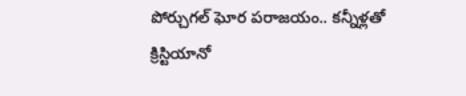పోర్చుగల్ ఘోర పరాజయం.. కన్నీళ్లతో క్రిస్టియానో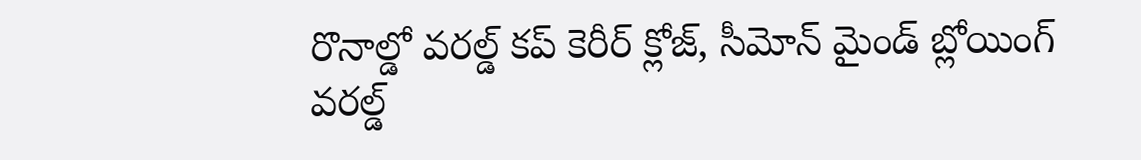రొనాల్డో వరల్డ్ కప్ కెరీర్ క్లోజ్, సీమోన్ మైండ్ బ్లోయింగ్ వరల్డ్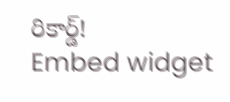రికార్డ్!
Embed widget